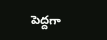పెద్దగా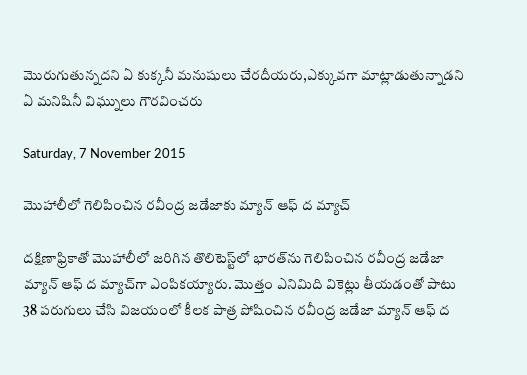మొరుగుతున్నదని ఏ కుక్కనీ మనుషులు చేరదీయరు,ఎక్కువగా మాట్లాడుతున్నాడని ఏ మనిషినీ విఘ్నులు గౌరవించరు

Saturday, 7 November 2015

మొహాలీలో గెలిపించిన రవీంద్ర జడేజాకు మ్యాన్ ఆఫ్ ద మ్యాచ్

దక్షిణాఫ్రికాతో మొహాలీలో జరిగిన తొలిటెస్ట్‌లో భారత్‌ను గెలిపించిన రవీంద్ర జడేజా మ్యాన్ ఆఫ్ ద మ్యాచ్‌గా ఎంపికయ్యారు. మొత్తం ఎనిమిది వికెట్లు తీయడంతో పాటు 38 పరుగులు చేసి విజయంలో కీలక పాత్ర పోషించిన రవీంద్ర జడేజా మ్యాన్ ఆఫ్ ద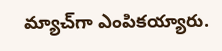మ్యాచ్‌గా ఎంపికయ్యారు.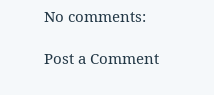No comments:

Post a Comment